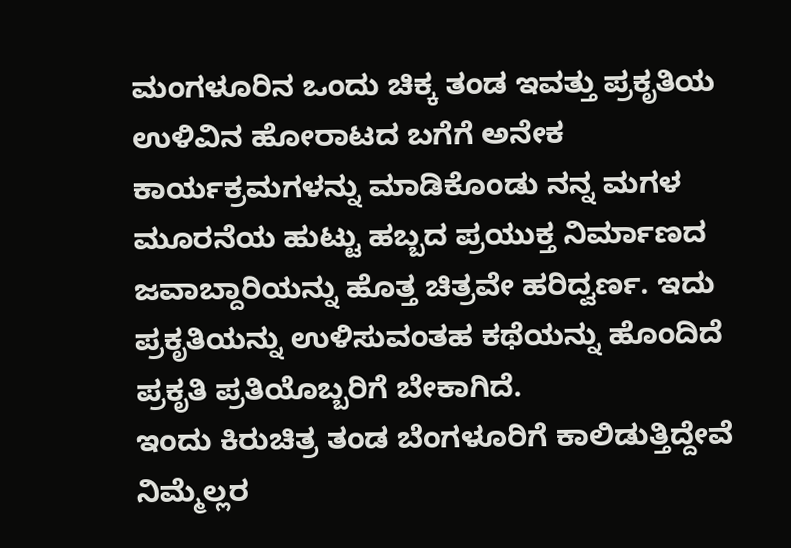ಮಂಗಳೂರಿನ ಒಂದು ಚಿಕ್ಕ ತಂಡ ಇವತ್ತು ಪ್ರಕೃತಿಯ ಉಳಿವಿನ ಹೋರಾಟದ ಬಗೆಗೆ ಅನೇಕ ಕಾರ್ಯಕ್ರಮಗಳನ್ನು ಮಾಡಿಕೊಂಡು ನನ್ನ ಮಗಳ ಮೂರನೆಯ ಹುಟ್ಟು ಹಬ್ಬದ ಪ್ರಯುಕ್ತ ನಿರ್ಮಾಣದ ಜವಾಬ್ದಾರಿಯನ್ನು ಹೊತ್ತ ಚಿತ್ರವೇ ಹರಿದ್ವರ್ಣ. ಇದು ಪ್ರಕೃತಿಯನ್ನು ಉಳಿಸುವಂತಹ ಕಥೆಯನ್ನು ಹೊಂದಿದೆ ಪ್ರಕೃತಿ ಪ್ರತಿಯೊಬ್ಬರಿಗೆ ಬೇಕಾಗಿದೆ.
ಇಂದು ಕಿರುಚಿತ್ರ ತಂಡ ಬೆಂಗಳೂರಿಗೆ ಕಾಲಿಡುತ್ತಿದ್ದೇವೆ ನಿಮ್ಮೆಲ್ಲರ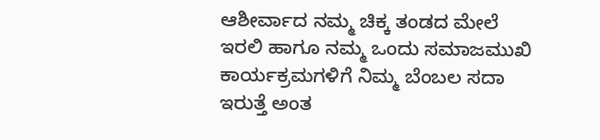ಆಶೀರ್ವಾದ ನಮ್ಮ ಚಿಕ್ಕ ತಂಡದ ಮೇಲೆ ಇರಲಿ ಹಾಗೂ ನಮ್ಮ ಒಂದು ಸಮಾಜಮುಖಿ ಕಾರ್ಯಕ್ರಮಗಳಿಗೆ ನಿಮ್ಮ ಬೆಂಬಲ ಸದಾ ಇರುತ್ತೆ ಅಂತ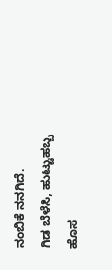ನಂಬಿಕೆ ನನಗಿದೆ.
ಗಿಡ ಬೆಳೆಸಿ, ಹುಟ್ಟುಹಬ್ಬ ಹೊಸ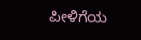ಪೀಳಿಗೆಯ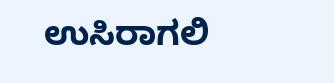ಉಸಿರಾಗಲಿ